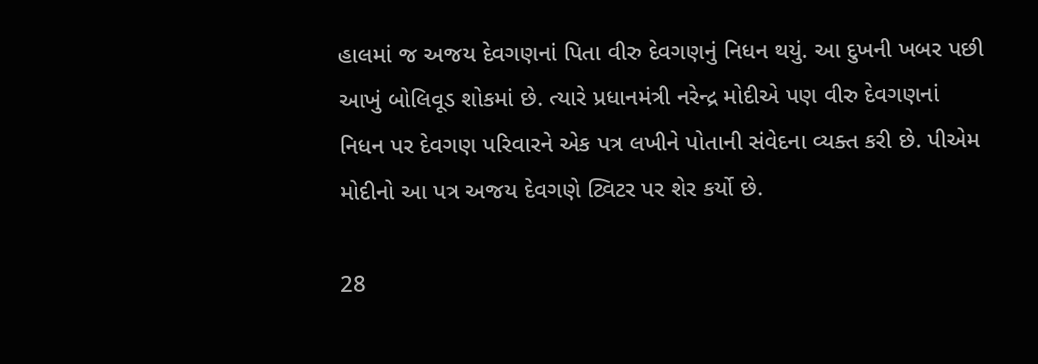હાલમાં જ અજય દેવગણનાં પિતા વીરુ દેવગણનું નિધન થયું. આ દુખની ખબર પછી આખું બોલિવૂડ શોકમાં છે. ત્યારે પ્રધાનમંત્રી નરેન્દ્ર મોદીએ પણ વીરુ દેવગણનાં નિધન પર દેવગણ પરિવારને એક પત્ર લખીને પોતાની સંવેદના વ્યક્ત કરી છે. પીએમ મોદીનો આ પત્ર અજય દેવગણે ટ્વિટર પર શેર કર્યો છે.

28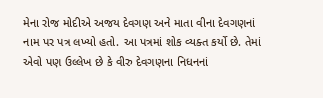મેના રોજ મોદીએ અજય દેવગણ અને માતા વીના દેવગણનાં નામ પર પત્ર લખ્યો હતો. આ પત્રમાં શોક વ્યક્ત કર્યો છે. તેમાં એવો પણ ઉલ્લેખ છે કે વીરુ દેવગણના નિધનનાં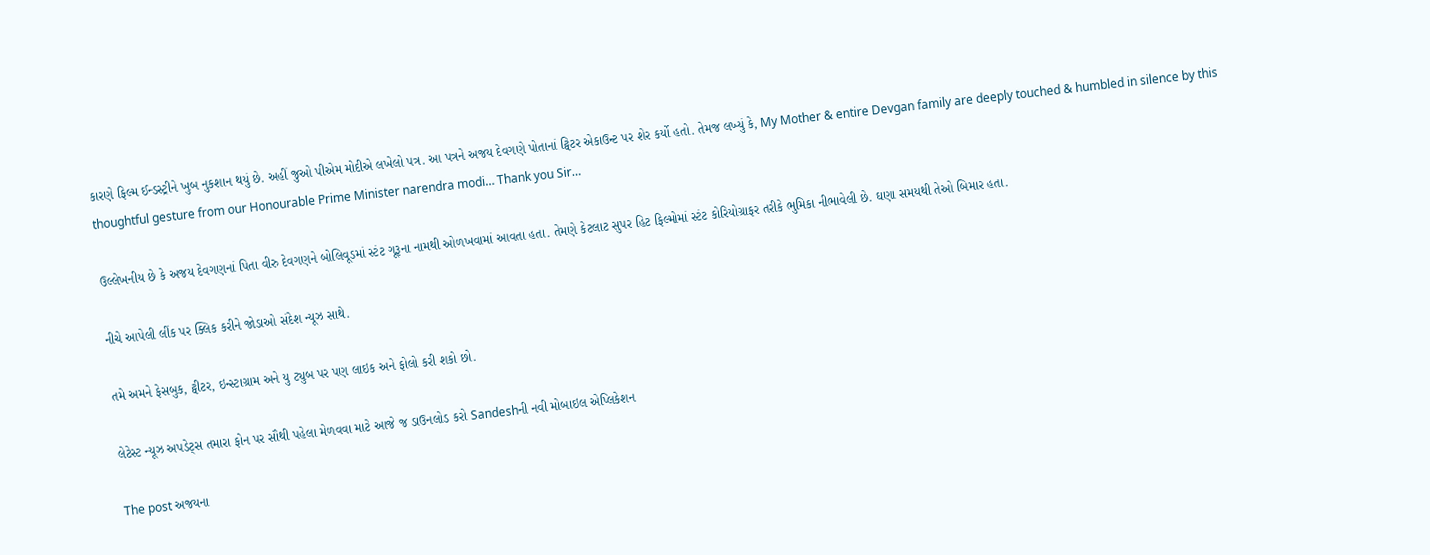કારણે ફિલ્મ ઈન્ડસ્ટ્રીને ખુબ નુકશાન થયું છે. અહીં જુઓ પીએમ મોદીએ લખેલો પત્ર. આ પત્રને અજય દેવગણે પોતાનાં ટ્વિટર એકાઉન્ટ પર શેર કર્યો હતો. તેમજ લખ્યું કે, My Mother & entire Devgan family are deeply touched & humbled in silence by this thoughtful gesture from our Honourable Prime Minister narendra modi… Thank you Sir…

ઉલ્લેખનીય છે કે અજય દેવગણનાં પિતા વીરુ દેવગણને બોલિવૂડમાં સ્ટંટ ગૂરૂના નામથી ઓળખવામાં આવતા હતા. તેમણે કેટલાટ સુપર હિટ ફિલ્મોમાં સ્ટંટ કોરિયોગ્રાફર તરીકે ભુમિકા નીભાવેલી છે. ઘણા સમયથી તેઓ બિમાર હતા.

નીચે આપેલી લીંક પર ક્લિક કરીને જોડાઓ સંદેશ ન્યૂઝ સાથે.

તમે અમને ફેસબુક, ટ્વીટર, ઇન્સ્ટાગ્રામ અને યુ ટ્યુબ પર પણ લાઇક અને ફોલો કરી શકો છો.

લેટેસ્ટ ન્યૂઝ અપડેટ્સ તમારા ફોન પર સૌથી પહેલા મેળવવા માટે આજે જ ડાઉનલોડ કરો Sandeshની નવી મોબાઇલ એપ્લિકેશન

The post અજયના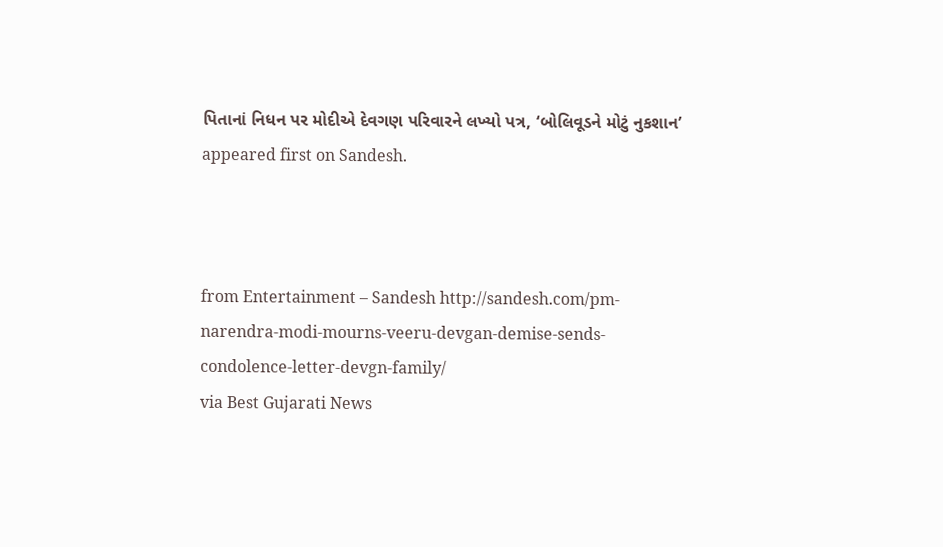પિતાનાં નિધન પર મોદીએ દેવગણ પરિવારને લખ્યો પત્ર, ‘બોલિવૂડને મોટું નુકશાન’ appeared first on Sandesh.



from Entertainment – Sandesh http://sandesh.com/pm-narendra-modi-mourns-veeru-devgan-demise-sends-condolence-letter-devgn-family/
via Best Gujarati News